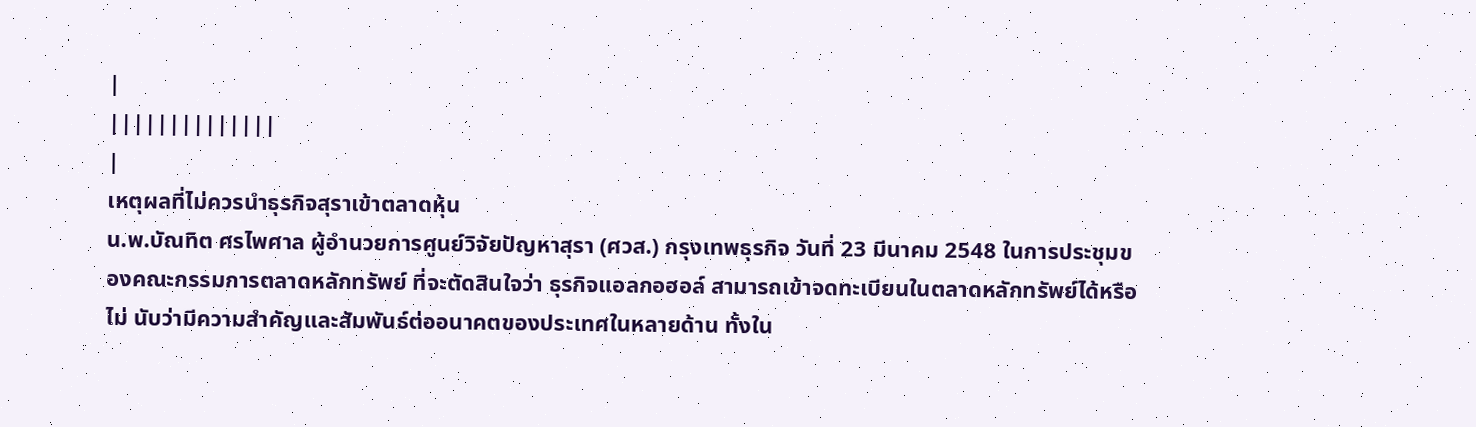|
||||||||||||||
|
เหตุผลที่ไม่ควรนำธุรกิจสุราเข้าตลาดหุ้น
น.พ.บัณทิต ศรไพศาล ผู้อำนวยการศูนย์วิจัยปัญหาสุรา (ศวส.) กรุงเทพธุรกิจ วันที่ 23 มีนาคม 2548 ในการประชุมของคณะกรรมการตลาดหลักทรัพย์ ที่จะตัดสินใจว่า ธุรกิจแอลกอฮอล์ สามารถเข้าจดทะเบียนในตลาดหลักทรัพย์ได้หรือไม่ นับว่ามีความสำคัญและสัมพันธ์ต่ออนาคตของประเทศในหลายด้าน ทั้งใน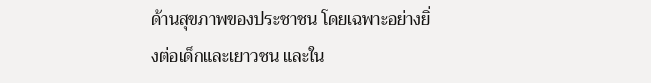ด้านสุขภาพของประชาชน โดยเฉพาะอย่างยิ่งต่อเด็กและเยาวชน และใน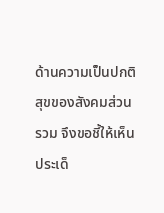ด้านความเป็นปกติสุขของสังคมส่วนรวม จึงขอชี้ให้เห็นประเด็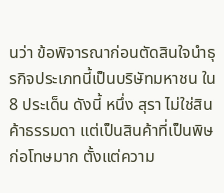นว่า ข้อพิจารณาก่อนตัดสินใจนำธุรกิจประเภทนี้เป็นบริษัทมหาชน ใน 8 ประเด็น ดังนี้ หนึ่ง สุรา ไม่ใช่สินค้าธรรมดา แต่เป็นสินค้าที่เป็นพิษ ก่อโทษมาก ตั้งแต่ความ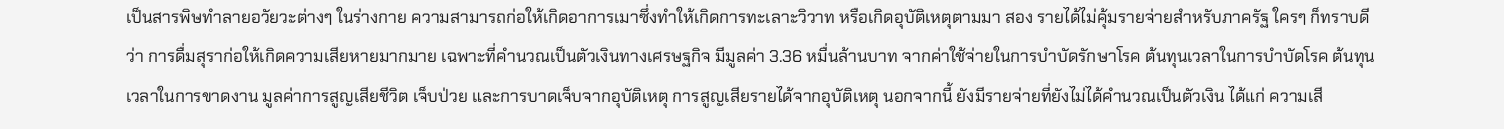เป็นสารพิษทำลายอวัยวะต่างๆ ในร่างกาย ความสามารถก่อให้เกิดอาการเมาซึ่งทำให้เกิดการทะเลาะวิวาท หรือเกิดอุบัติเหตุตามมา สอง รายได้ไม่คุ้มรายจ่ายสำหรับภาครัฐ ใครๆ ก็ทราบดีว่า การดื่มสุราก่อให้เกิดความเสียหายมากมาย เฉพาะที่คำนวณเป็นตัวเงินทางเศรษฐกิจ มีมูลค่า 3.36 หมื่นล้านบาท จากค่าใช้จ่ายในการบำบัดรักษาโรค ต้นทุนเวลาในการบำบัดโรค ต้นทุนเวลาในการขาดงาน มูลค่าการสูญเสียชีวิต เจ็บป่วย และการบาดเจ็บจากอุบัติเหตุ การสูญเสียรายได้จากอุบัติเหตุ นอกจากนี้ ยังมีรายจ่ายที่ยังไม่ได้คำนวณเป็นตัวเงิน ได้แก่ ความเสี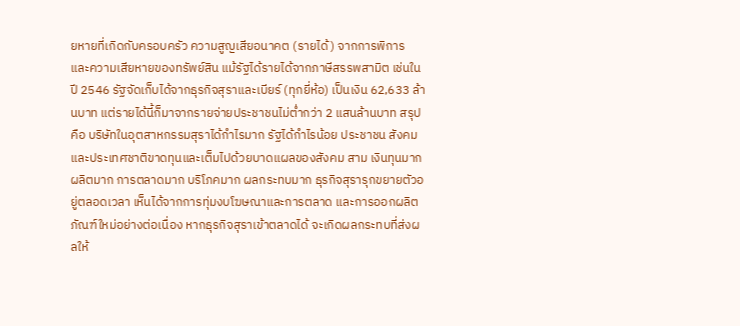ยหายที่เกิดกับครอบครัว ความสูญเสียอนาคต (รายได้) จากการพิการ และความเสียหายของทรัพย์สิน แม้รัฐได้รายได้จากภาษีสรรพสามิต เช่นในปี 2546 รัฐจัดเก็บได้จากธุรกิจสุราและเบียร์ (ทุกยี่ห้อ) เป็นเงิน 62,633 ล้านบาท แต่รายได้นี้ก็มาจากรายจ่ายประชาชนไม่ต่ำกว่า 2 แสนล้านบาท สรุป คือ บริษัทในอุตสาหกรรมสุราได้กำไรมาก รัฐได้กำไรน้อย ประชาชน สังคมและประเทศชาติขาดทุนและเต็มไปด้วยบาดแผลของสังคม สาม เงินทุนมาก ผลิตมาก การตลาดมาก บริโภคมาก ผลกระทบมาก ธุรกิจสุรารุกขยายตัวอยู่ตลอดเวลา เห็นได้จากการทุ่มงบโฆษณาและการตลาด และการออกผลิตภัณฑ์ใหม่อย่างต่อเนื่อง หากธุรกิจสุราเข้าตลาดได้ จะเกิดผลกระทบที่ส่งผลให้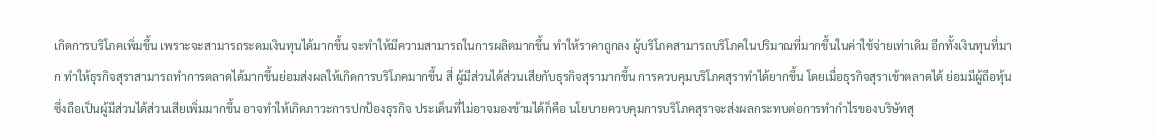เกิดการบริโภคเพิ่มขึ้น เพราะจะสามารถระดมเงินทุนได้มากขึ้น จะทำให้มีความสามารถในการผลิตมากขึ้น ทำให้ราคาถูกลง ผู้บริโภคสามารถบริโภคในปริมาณที่มากขึ้นในค่าใช้จ่ายเท่าเดิม อีกทั้งเงินทุนที่มาก ทำให้ธุรกิจสุราสามารถทำการตลาดได้มากขึ้นย่อมส่งผลให้เกิดการบริโภคมากขึ้น สี่ ผู้มีส่วนได้ส่วนเสียกับธุรกิจสุรามากขึ้น การควบคุมบริโภคสุราทำได้ยากขึ้น โดยเมื่อธุรกิจสุราเข้าตลาดได้ ย่อมมีผู้ถือหุ้นซึ่งถือเป็นผู้มีส่วนได้ส่วนเสียเพิ่มมากขึ้น อาจทำให้เกิดภาวะการปกป้องธุรกิจ ประเด็นที่ไม่อาจมองข้ามได้ก็คือ นโยบายควบคุมการบริโภคสุราจะส่งผลกระทบต่อการทำกำไรของบริษัทสุ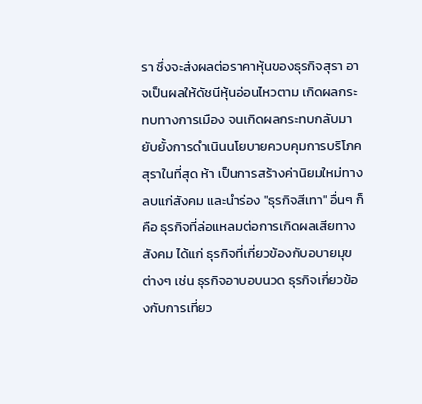รา ซึ่งจะส่งผลต่อราคาหุ้นของธุรกิจสุรา อาจเป็นผลให้ดัชนีหุ้นอ่อนไหวตาม เกิดผลกระทบทางการเมือง จนเกิดผลกระทบกลับมายับยั้งการดำเนินนโยบายควบคุมการบริโภคสุราในที่สุด ห้า เป็นการสร้างค่านิยมใหม่ทางลบแก่สังคม และนำร่อง "ธุรกิจสีเทา" อื่นๆ ก็คือ ธุรกิจที่ล่อแหลมต่อการเกิดผลเสียทางสังคม ได้แก่ ธุรกิจที่เกี่ยวข้องกับอบายมุขต่างๆ เช่น ธุรกิจอาบอบนวด ธุรกิจเกี่ยวข้องกับการเที่ยว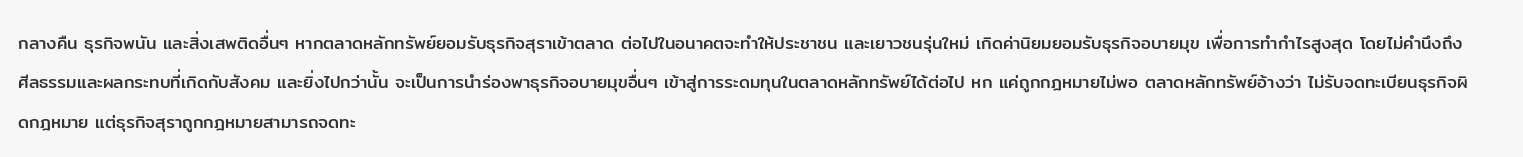กลางคืน ธุรกิจพนัน และสิ่งเสพติดอื่นๆ หากตลาดหลักทรัพย์ยอมรับธุรกิจสุราเข้าตลาด ต่อไปในอนาคตจะทำให้ประชาชน และเยาวชนรุ่นใหม่ เกิดค่านิยมยอมรับธุรกิจอบายมุข เพื่อการทำกำไรสูงสุด โดยไม่คำนึงถึงศีลธรรมและผลกระทบที่เกิดกับสังคม และยิ่งไปกว่านั้น จะเป็นการนำร่องพาธุรกิจอบายมุขอื่นๆ เข้าสู่การระดมทุนในตลาดหลักทรัพย์ได้ต่อไป หก แค่ถูกกฎหมายไม่พอ ตลาดหลักทรัพย์อ้างว่า ไม่รับจดทะเบียนธุรกิจผิดกฎหมาย แต่ธุรกิจสุราถูกกฎหมายสามารถจดทะ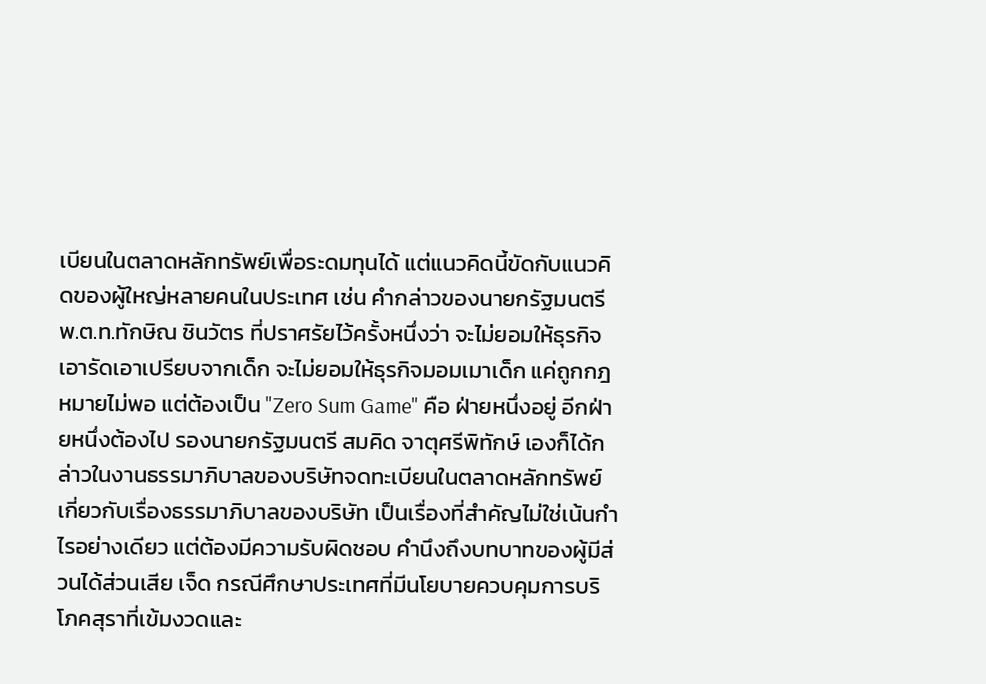เบียนในตลาดหลักทรัพย์เพื่อระดมทุนได้ แต่แนวคิดนี้ขัดกับแนวคิดของผู้ใหญ่หลายคนในประเทศ เช่น คำกล่าวของนายกรัฐมนตรี พ.ต.ท.ทักษิณ ชินวัตร ที่ปราศรัยไว้ครั้งหนึ่งว่า จะไม่ยอมให้ธุรกิจเอารัดเอาเปรียบจากเด็ก จะไม่ยอมให้ธุรกิจมอมเมาเด็ก แค่ถูกกฎหมายไม่พอ แต่ต้องเป็น "Zero Sum Game" คือ ฝ่ายหนึ่งอยู่ อีกฝ่ายหนึ่งต้องไป รองนายกรัฐมนตรี สมคิด จาตุศรีพิทักษ์ เองก็ได้กล่าวในงานธรรมาภิบาลของบริษัทจดทะเบียนในตลาดหลักทรัพย์ เกี่ยวกับเรื่องธรรมาภิบาลของบริษัท เป็นเรื่องที่สำคัญไม่ใช่เน้นกำไรอย่างเดียว แต่ต้องมีความรับผิดชอบ คำนึงถึงบทบาทของผู้มีส่วนได้ส่วนเสีย เจ็ด กรณีศึกษาประเทศที่มีนโยบายควบคุมการบริโภคสุราที่เข้มงวดและ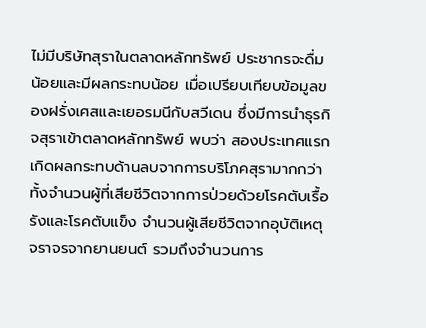ไม่มีบริษัทสุราในตลาดหลักทรัพย์ ประชากรจะดื่มน้อยและมีผลกระทบน้อย เมื่อเปรียบเทียบข้อมูลของฝรั่งเศสและเยอรมนีกับสวีเดน ซึ่งมีการนำธุรกิจสุราเข้าตลาดหลักทรัพย์ พบว่า สองประเทศแรกเกิดผลกระทบด้านลบจากการบริโภคสุรามากกว่า ทั้งจำนวนผู้ที่เสียชีวิตจากการป่วยด้วยโรคตับเรื้อรังและโรคตับแข็ง จำนวนผู้เสียชีวิตจากอุบัติเหตุจราจรจากยานยนต์ รวมถึงจำนวนการ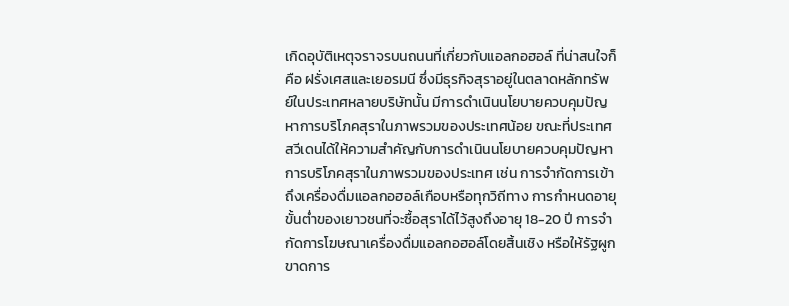เกิดอุบัติเหตุจราจรบนถนนที่เกี่ยวกับแอลกอฮอล์ ที่น่าสนใจก็คือ ฝรั่งเศสและเยอรมนี ซึ่งมีธุรกิจสุราอยู่ในตลาดหลักทรัพย์ในประเทศหลายบริษัทนั้น มีการดำเนินนโยบายควบคุมปัญหาการบริโภคสุราในภาพรวมของประเทศน้อย ขณะที่ประเทศสวีเดนได้ให้ความสำคัญกับการดำเนินนโยบายควบคุมปัญหาการบริโภคสุราในภาพรวมของประเทศ เช่น การจำกัดการเข้าถึงเครื่องดื่มแอลกอฮอล์เกือบหรือทุกวิถีทาง การกำหนดอายุขั้นต่ำของเยาวชนที่จะซื้อสุราได้ไว้สูงถึงอายุ 18-20 ปี การจำกัดการโฆษณาเครื่องดื่มแอลกอฮอล์โดยสิ้นเชิง หรือให้รัฐผูกขาดการ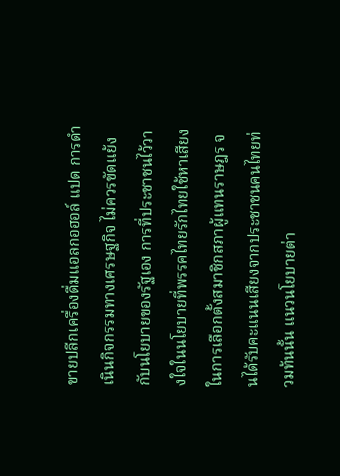ขายปลีกเครื่องดื่มแอลกอฮอล์ แปด การดำเนินกิจกรรมทางเศรษฐกิจ ไม่ควรขัดแย้งกับนโยบายของรัฐเอง การที่ประชาชนไว้วางใจในนโยบายที่พรรคไทยรักไทยใช้หาเสียงในการเลือกตั้งสมาชิกสภาผู้แทนราษฎร จนได้รับคะแนนเสียงจากประชาชนคนไทยท่วมท้นนั้น แนวนโยบายต่า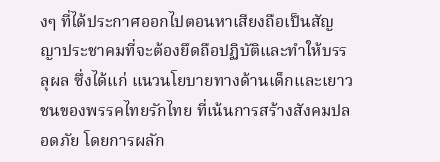งๆ ที่ได้ประกาศออกไปตอนหาเสียงถือเป็นสัญญาประชาคมที่จะต้องยึดถือปฏิบัติและทำให้บรรลุผล ซึ่งได้แก่ แนวนโยบายทางด้านเด็กและเยาวชนของพรรคไทยรักไทย ที่เน้นการสร้างสังคมปลอดภัย โดยการผลัก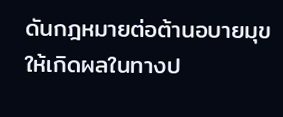ดันกฎหมายต่อต้านอบายมุขให้เกิดผลในทางป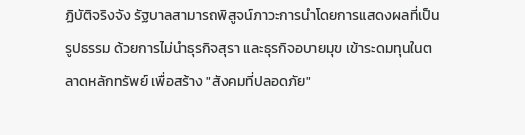ฏิบัติจริงจัง รัฐบาลสามารถพิสูจน์ภาวะการนำโดยการแสดงผลที่เป็นรูปธรรม ด้วยการไม่นำธุรกิจสุรา และธุรกิจอบายมุข เข้าระดมทุนในตลาดหลักทรัพย์ เพื่อสร้าง "สังคมที่ปลอดภัย"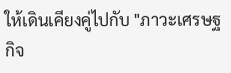ให้เดินเคียงคู่ไปกับ "ภาวะเศรษฐกิจ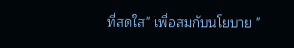ที่สดใส" เพื่อสมกับนโยบาย "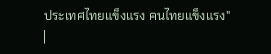ประเทศไทยแข็งแรง คนไทยแข็งแรง"
|